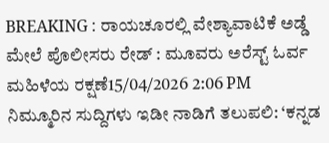BREAKING : ರಾಯಚೂರಲ್ಲಿ ವೇಶ್ಯಾವಾಟಿಕೆ ಅಡ್ಡೆ ಮೇಲೆ ಪೊಲೀಸರು ರೇಡ್ : ಮೂವರು ಅರೆಸ್ಟ್ ಓರ್ವ ಮಹಿಳೆಯ ರಕ್ಷಣೆ15/04/2026 2:06 PM
ನಿಮ್ಮೂರಿನ ಸುದ್ದಿಗಳು ಇಡೀ ನಾಡಿಗೆ ತಲುಪಲಿ: ‘ಕನ್ನಡ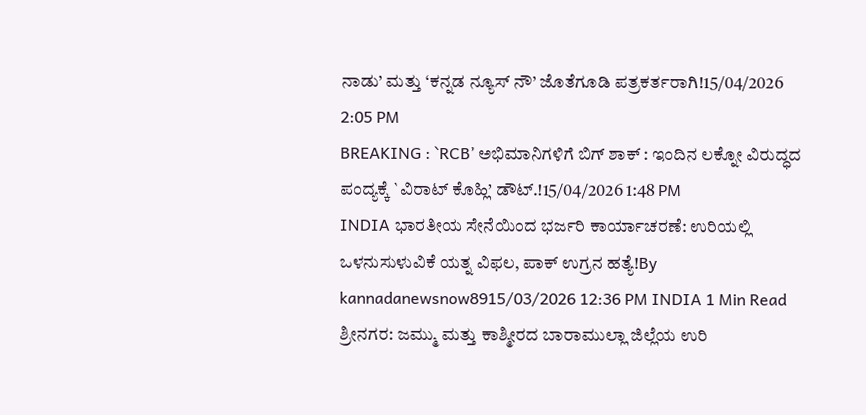ನಾಡು’ ಮತ್ತು ‘ಕನ್ನಡ ನ್ಯೂಸ್ ನೌ’ ಜೊತೆಗೂಡಿ ಪತ್ರಕರ್ತರಾಗಿ!15/04/2026 2:05 PM
BREAKING : `RCB’ ಅಭಿಮಾನಿಗಳಿಗೆ ಬಿಗ್ ಶಾಕ್ : ಇಂದಿನ ಲಕ್ನೋ ವಿರುದ್ಧದ ಪಂದ್ಯಕ್ಕೆ `ವಿರಾಟ್ ಕೊಹ್ಲಿ’ ಡೌಟ್.!15/04/2026 1:48 PM
INDIA ಭಾರತೀಯ ಸೇನೆಯಿಂದ ಭರ್ಜರಿ ಕಾರ್ಯಾಚರಣೆ: ಉರಿಯಲ್ಲಿ ಒಳನುಸುಳುವಿಕೆ ಯತ್ನ ವಿಫಲ, ಪಾಕ್ ಉಗ್ರನ ಹತ್ಯೆ!By kannadanewsnow8915/03/2026 12:36 PM INDIA 1 Min Read ಶ್ರೀನಗರ: ಜಮ್ಮು ಮತ್ತು ಕಾಶ್ಮೀರದ ಬಾರಾಮುಲ್ಲಾ ಜಿಲ್ಲೆಯ ಉರಿ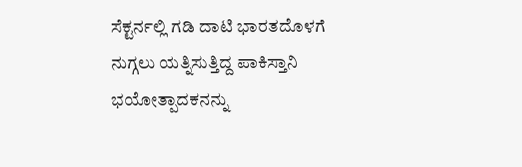ಸೆಕ್ಟರ್ನಲ್ಲಿ ಗಡಿ ದಾಟಿ ಭಾರತದೊಳಗೆ ನುಗ್ಗಲು ಯತ್ನಿಸುತ್ತಿದ್ದ ಪಾಕಿಸ್ತಾನಿ ಭಯೋತ್ಪಾದಕನನ್ನು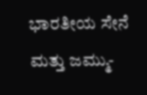ಭಾರತೀಯ ಸೇನೆ ಮತ್ತು ಜಮ್ಮು-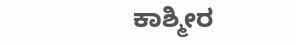ಕಾಶ್ಮೀರ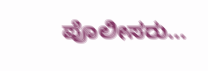ಪೊಲೀಸರು…